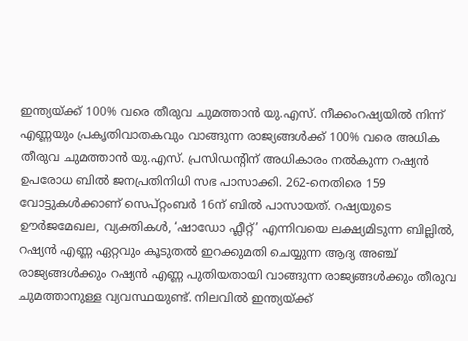ഇന്ത്യയ്ക്ക് 100% വരെ തീരുവ ചുമത്താൻ യു.എസ്. നീക്കംറഷ്യയിൽ നിന്ന് എണ്ണയും പ്രകൃതിവാതകവും വാങ്ങുന്ന രാജ്യങ്ങൾക്ക് 100% വരെ അധിക തീരുവ ചുമത്താൻ യു.എസ്. പ്രസിഡന്റിന് അധികാരം നൽകുന്ന റഷ്യൻ ഉപരോധ ബിൽ ജനപ്രതിനിധി സഭ പാസാക്കി. 262-നെതിരെ 159 വോട്ടുകൾക്കാണ് സെപ്റ്റംബർ 16ന് ബിൽ പാസായത്. റഷ്യയുടെ ഊർജമേഖല, വ്യക്തികൾ, ‘ഷാഡോ ഫ്ലീറ്റ്’ എന്നിവയെ ലക്ഷ്യമിടുന്ന ബില്ലിൽ, റഷ്യൻ എണ്ണ ഏറ്റവും കൂടുതൽ ഇറക്കുമതി ചെയ്യുന്ന ആദ്യ അഞ്ച് രാജ്യങ്ങൾക്കും റഷ്യൻ എണ്ണ പുതിയതായി വാങ്ങുന്ന രാജ്യങ്ങൾക്കും തീരുവ ചുമത്താനുള്ള വ്യവസ്ഥയുണ്ട്. നിലവിൽ ഇന്ത്യയ്ക്ക്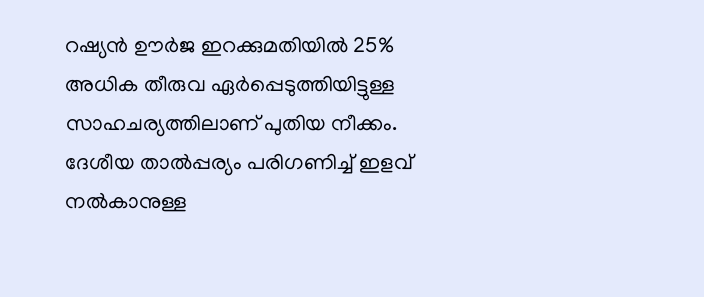റഷ്യൻ ഊർജ ഇറക്കുമതിയിൽ 25% അധിക തീരുവ ഏർപ്പെടുത്തിയിട്ടുള്ള സാഹചര്യത്തിലാണ് പുതിയ നീക്കം. ദേശീയ താൽപ്പര്യം പരിഗണിച്ച് ഇളവ് നൽകാനുള്ള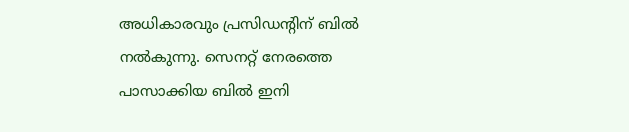അധികാരവും പ്രസിഡന്റിന് ബിൽ നൽകുന്നു. സെനറ്റ് നേരത്തെ പാസാക്കിയ ബിൽ ഇനി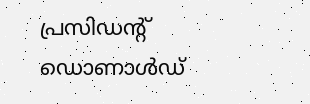പ്രസിഡന്റ് ഡൊണാൾഡ്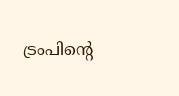ട്രംപിന്റെ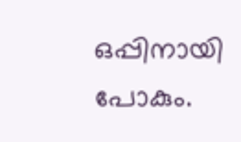ഒപ്പിനായി പോകും.